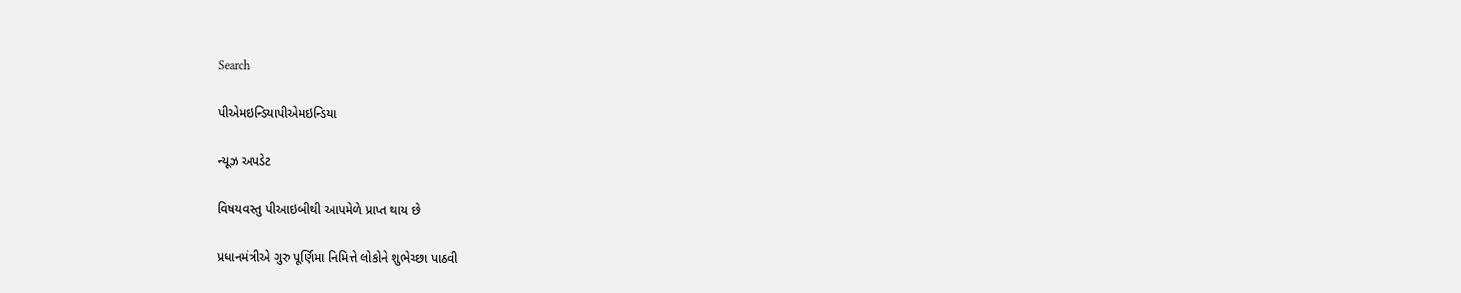Search

પીએમઇન્ડિયાપીએમઇન્ડિયા

ન્યૂઝ અપડેટ

વિષયવસ્તુ પીઆઇબીથી આપમેળે પ્રાપ્ત થાય છે

પ્રધાનમંત્રીએ ગુરુ પૂર્ણિમા નિમિત્તે લોકોને શુભેચ્છા પાઠવી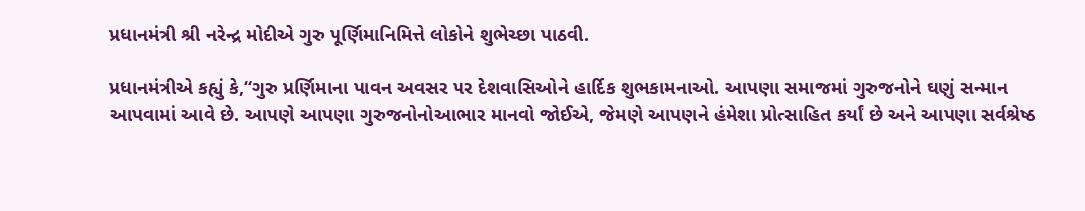પ્રધાનમંત્રી શ્રી નરેન્દ્ર મોદીએ ગુરુ પૂર્ણિમાનિમિત્તે લોકોને શુભેચ્છા પાઠવી.

પ્રધાનમંત્રીએ કહ્યું કે,“ગુરુ પ્રર્ણિમાના પાવન અવસર પર દેશવાસિઓને હાર્દિક શુભકામનાઓ. આપણા સમાજમાં ગુરુજનોને ઘણું સન્માન આપવામાં આવે છે. આપણે આપણા ગુરુજનોનોઆભાર માનવો જોઈએ, જેમણે આપણને હંમેશા પ્રોત્સાહિત કર્યાં છે અને આપણા સર્વશ્રેષ્ઠ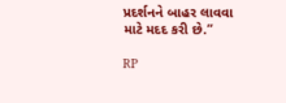પ્રદર્શનને બાહર લાવવા માટે મદદ કરી છે.”

RP